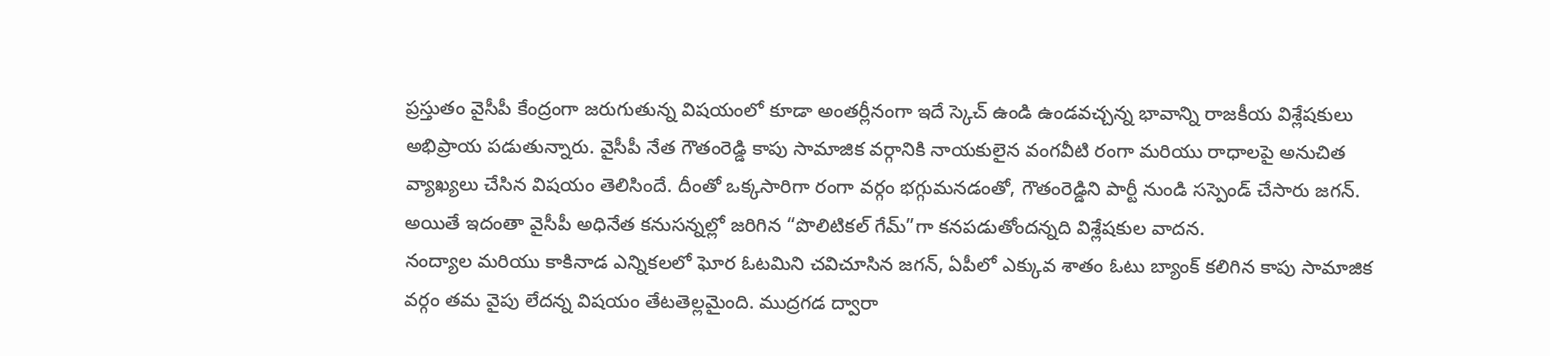ప్రస్తుతం వైసీపీ కేంద్రంగా జరుగుతున్న విషయంలో కూడా అంతర్లీనంగా ఇదే స్కెచ్ ఉండి ఉండవచ్చన్న భావాన్ని రాజకీయ విశ్లేషకులు అభిప్రాయ పడుతున్నారు. వైసీపీ నేత గౌతంరెడ్డి కాపు సామాజిక వర్గానికి నాయకులైన వంగవీటి రంగా మరియు రాధాలపై అనుచిత వ్యాఖ్యలు చేసిన విషయం తెలిసిందే. దీంతో ఒక్కసారిగా రంగా వర్గం భగ్గుమనడంతో, గౌతంరెడ్డిని పార్టీ నుండి సస్పెండ్ చేసారు జగన్. అయితే ఇదంతా వైసీపీ అధినేత కనుసన్నల్లో జరిగిన “పొలిటికల్ గేమ్”గా కనపడుతోందన్నది విశ్లేషకుల వాదన.
నంద్యాల మరియు కాకినాడ ఎన్నికలలో ఘోర ఓటమిని చవిచూసిన జగన్, ఏపీలో ఎక్కువ శాతం ఓటు బ్యాంక్ కలిగిన కాపు సామాజిక వర్గం తమ వైపు లేదన్న విషయం తేటతెల్లమైంది. ముద్రగడ ద్వారా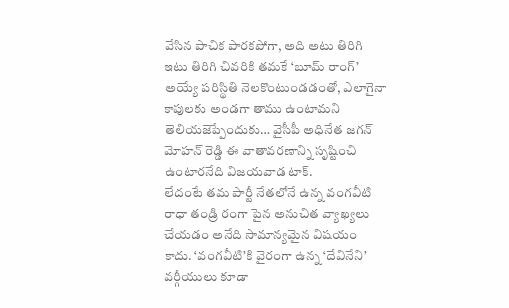వేసిన పాచిక పారకపోగా, అది అటు తిరిగి ఇటు తిరిగి చివరికి తమకే ‘బూమ్ రాంగ్’ అయ్యే పరిస్థితి నెలకొంటుండడంతో, ఎలాగైనా కాపులకు అండగా తాము ఉంటామని తెలియజెప్పేందుకు… వైసీపీ అధినేత జగన్ మోహన్ రెడ్డి ఈ వాతావరణాన్ని సృష్టించి ఉంటారనేది విజయవాడ టాక్.
లేదంటే తమ పార్టీ నేతలోనే ఉన్న వంగవీటి రాధా తండ్రి రంగా పైన అనుచిత వ్యాఖ్యలు చేయడం అనేది సామాన్యమైన విషయం కాదు. ‘వంగవీటి’కి వైరంగా ఉన్న ‘దేవినేని’ వర్గీయులు కూడా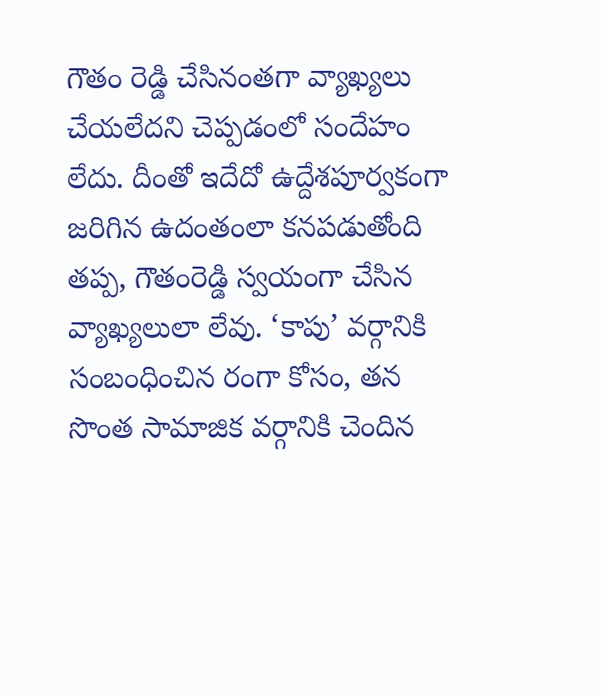గౌతం రెడ్డి చేసినంతగా వ్యాఖ్యలు చేయలేదని చెప్పడంలో సందేహం లేదు. దీంతో ఇదేదో ఉద్దేశపూర్వకంగా జరిగిన ఉదంతంలా కనపడుతోంది తప్ప, గౌతంరెడ్డి స్వయంగా చేసిన వ్యాఖ్యలులా లేవు. ‘కాపు’ వర్గానికి సంబంధించిన రంగా కోసం, తన సొంత సామాజిక వర్గానికి చెందిన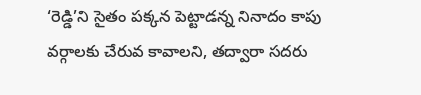‘రెడ్డి’ని సైతం పక్కన పెట్టాడన్న నినాదం కాపు వర్గాలకు చేరువ కావాలని, తద్వారా సదరు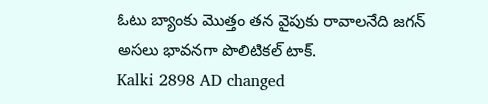ఓటు బ్యాంకు మొత్తం తన వైపుకు రావాలనేది జగన్ అసలు భావనగా పొలిటికల్ టాక్.
Kalki 2898 AD changed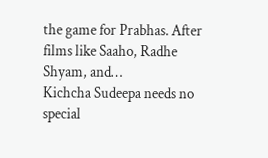the game for Prabhas. After films like Saaho, Radhe Shyam, and…
Kichcha Sudeepa needs no special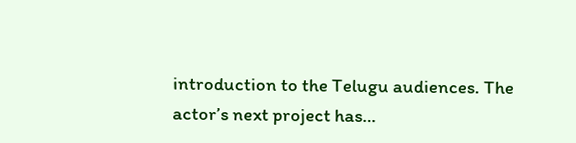introduction to the Telugu audiences. The actor’s next project has…